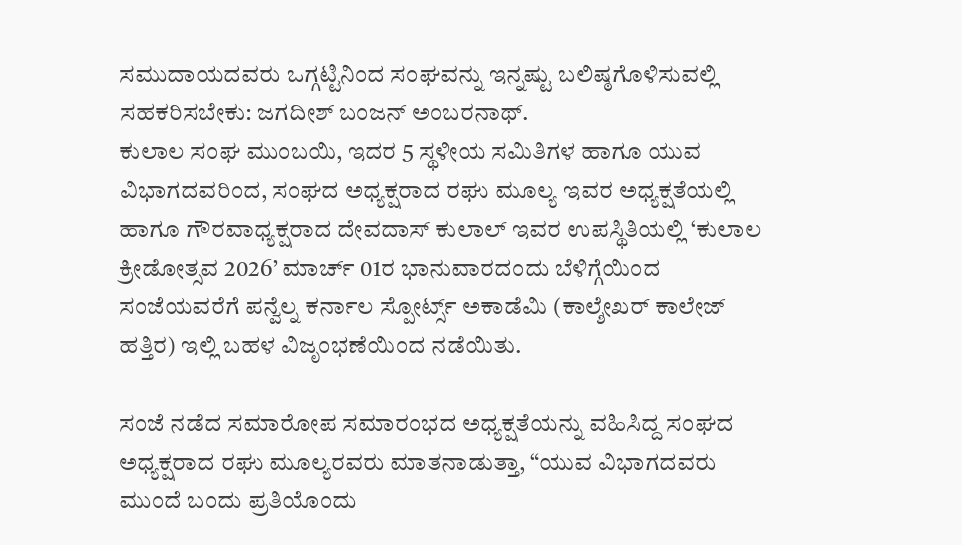ಸಮುದಾಯದವರು ಒಗ್ಗಟ್ಟಿನಿಂದ ಸಂಘವನ್ನು ಇನ್ನಷ್ಟು ಬಲಿಷ್ಠಗೊಳಿಸುವಲ್ಲಿ ಸಹಕರಿಸಬೇಕು: ಜಗದೀಶ್ ಬಂಜನ್ ಅಂಬರನಾಥ್.
ಕುಲಾಲ ಸಂಘ ಮುಂಬಯಿ, ಇದರ 5 ಸ್ಥಳೀಯ ಸಮಿತಿಗಳ ಹಾಗೂ ಯುವ ವಿಭಾಗದವರಿಂದ, ಸಂಘದ ಅಧ್ಯಕ್ಷರಾದ ರಘು ಮೂಲ್ಯ ಇವರ ಅಧ್ಯಕ್ಷತೆಯಲ್ಲಿ ಹಾಗೂ ಗೌರವಾಧ್ಯಕ್ಷರಾದ ದೇವದಾಸ್ ಕುಲಾಲ್ ಇವರ ಉಪಸ್ಥಿತಿಯಲ್ಲಿ ‘ಕುಲಾಲ ಕ್ರೀಡೋತ್ಸವ 2026’ ಮಾರ್ಚ್ 01ರ ಭಾನುವಾರದಂದು ಬೆಳಿಗ್ಗೆಯಿಂದ ಸಂಜೆಯವರೆಗೆ ಪನ್ವೆಲ್ನ ಕರ್ನಾಲ ಸ್ಪೋರ್ಟ್ಸ್ ಅಕಾಡೆಮಿ (ಕಾಲ್ಶೇಖರ್ ಕಾಲೇಜ್ ಹತ್ತಿರ) ಇಲ್ಲಿ ಬಹಳ ವಿಜೃಂಭಣೆಯಿಂದ ನಡೆಯಿತು.

ಸಂಜೆ ನಡೆದ ಸಮಾರೋಪ ಸಮಾರಂಭದ ಅಧ್ಯಕ್ಷತೆಯನ್ನು ವಹಿಸಿದ್ದ ಸಂಘದ ಅಧ್ಯಕ್ಷರಾದ ರಘು ಮೂಲ್ಯರವರು ಮಾತನಾಡುತ್ತಾ, “ಯುವ ವಿಭಾಗದವರು ಮುಂದೆ ಬಂದು ಪ್ರತಿಯೊಂದು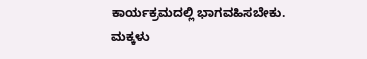ಕಾರ್ಯಕ್ರಮದಲ್ಲಿ ಭಾಗವಹಿಸಬೇಕು. ಮಕ್ಕಳು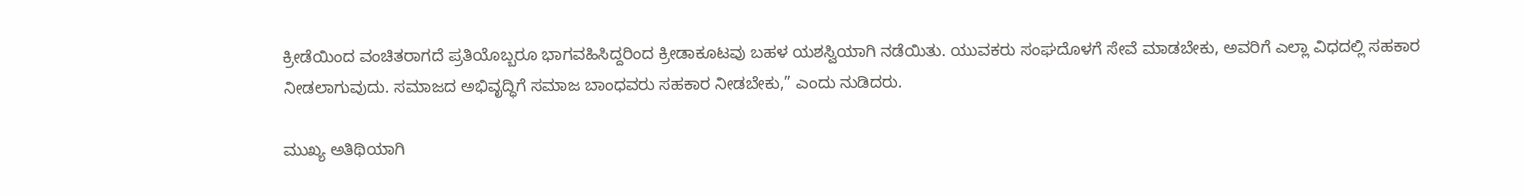ಕ್ರೀಡೆಯಿಂದ ವಂಚಿತರಾಗದೆ ಪ್ರತಿಯೊಬ್ಬರೂ ಭಾಗವಹಿಸಿದ್ದರಿಂದ ಕ್ರೀಡಾಕೂಟವು ಬಹಳ ಯಶಸ್ವಿಯಾಗಿ ನಡೆಯಿತು. ಯುವಕರು ಸಂಘದೊಳಗೆ ಸೇವೆ ಮಾಡಬೇಕು, ಅವರಿಗೆ ಎಲ್ಲಾ ವಿಧದಲ್ಲಿ ಸಹಕಾರ ನೀಡಲಾಗುವುದು. ಸಮಾಜದ ಅಭಿವೃದ್ಧಿಗೆ ಸಮಾಜ ಬಾಂಧವರು ಸಹಕಾರ ನೀಡಬೇಕು,” ಎಂದು ನುಡಿದರು.

ಮುಖ್ಯ ಅತಿಥಿಯಾಗಿ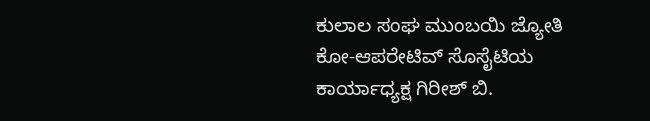ಕುಲಾಲ ಸಂಘ ಮುಂಬಯಿ ಜ್ಯೋತಿ ಕೋ-ಆಪರೇಟಿವ್ ಸೊಸೈಟಿಯ ಕಾರ್ಯಾಧ್ಯಕ್ಷ ಗಿರೀಶ್ ಬಿ.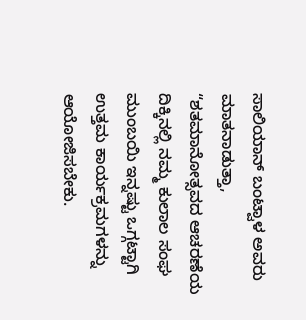ಸಾಲಿಯಾನ್ ಬಂಟ್ವಾಳ ಅವರು ಮಾತನಾಡುತ್ತಾ, “ಶತಮಾನೋತ್ಸವದ ಆಚರಣೆಯ ದಿಕ್ಕಿನಲ್ಲಿ ನಮ್ಮ ಕುಲಾಲ ಸಂಘ ಮುಂಬಯಿ ಇನ್ನಷ್ಟು ಒಗ್ಗಟ್ಟಾಗಿ ಉತ್ತಮ ಕಾರ್ಯಕ್ರಮಗಳನ್ನು ಆಯೋಜಿಸಬೇಕು.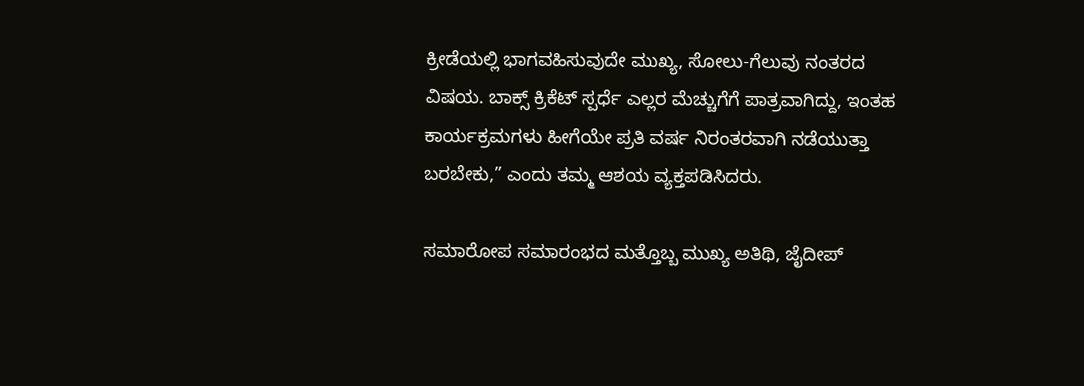ಕ್ರೀಡೆಯಲ್ಲಿ ಭಾಗವಹಿಸುವುದೇ ಮುಖ್ಯ, ಸೋಲು-ಗೆಲುವು ನಂತರದ ವಿಷಯ. ಬಾಕ್ಸ್ ಕ್ರಿಕೆಟ್ ಸ್ಪರ್ಧೆ ಎಲ್ಲರ ಮೆಚ್ಚುಗೆಗೆ ಪಾತ್ರವಾಗಿದ್ದು, ಇಂತಹ ಕಾರ್ಯಕ್ರಮಗಳು ಹೀಗೆಯೇ ಪ್ರತಿ ವರ್ಷ ನಿರಂತರವಾಗಿ ನಡೆಯುತ್ತಾ ಬರಬೇಕು,” ಎಂದು ತಮ್ಮ ಆಶಯ ವ್ಯಕ್ತಪಡಿಸಿದರು.

ಸಮಾರೋಪ ಸಮಾರಂಭದ ಮತ್ತೊಬ್ಬ ಮುಖ್ಯ ಅತಿಥಿ, ಜೈದೀಪ್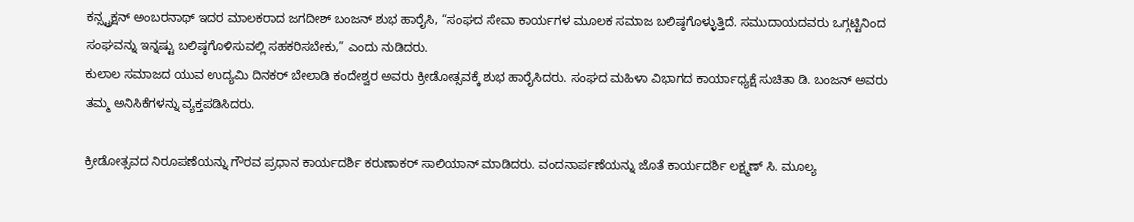ಕನ್ಸ್ಟ್ರಕ್ಷನ್ ಅಂಬರನಾಥ್ ಇದರ ಮಾಲಕರಾದ ಜಗದೀಶ್ ಬಂಜನ್ ಶುಭ ಹಾರೈಸಿ, “ಸಂಘದ ಸೇವಾ ಕಾರ್ಯಗಳ ಮೂಲಕ ಸಮಾಜ ಬಲಿಷ್ಠಗೊಳ್ಳುತ್ತಿದೆ. ಸಮುದಾಯದವರು ಒಗ್ಗಟ್ಟಿನಿಂದ ಸಂಘವನ್ನು ಇನ್ನಷ್ಟು ಬಲಿಷ್ಠಗೊಳಿಸುವಲ್ಲಿ ಸಹಕರಿಸಬೇಕು,” ಎಂದು ನುಡಿದರು.
ಕುಲಾಲ ಸಮಾಜದ ಯುವ ಉದ್ಯಮಿ ದಿನಕರ್ ಬೇಲಾಡಿ ಕಂದೇಶ್ವರ ಅವರು ಕ್ರೀಡೋತ್ಸವಕ್ಕೆ ಶುಭ ಹಾರೈಸಿದರು. ಸಂಘದ ಮಹಿಳಾ ವಿಭಾಗದ ಕಾರ್ಯಾಧ್ಯಕ್ಷೆ ಸುಚಿತಾ ಡಿ. ಬಂಜನ್ ಅವರು ತಮ್ಮ ಅನಿಸಿಕೆಗಳನ್ನು ವ್ಯಕ್ತಪಡಿಸಿದರು.

ಕ್ರೀಡೋತ್ಸವದ ನಿರೂಪಣೆಯನ್ನು ಗೌರವ ಪ್ರಧಾನ ಕಾರ್ಯದರ್ಶಿ ಕರುಣಾಕರ್ ಸಾಲಿಯಾನ್ ಮಾಡಿದರು. ವಂದನಾರ್ಪಣೆಯನ್ನು ಜೊತೆ ಕಾರ್ಯದರ್ಶಿ ಲಕ್ಷ್ಮಣ್ ಸಿ. ಮೂಲ್ಯ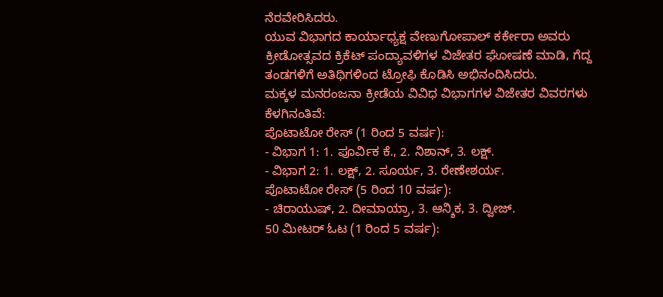ನೆರವೇರಿಸಿದರು.
ಯುವ ವಿಭಾಗದ ಕಾರ್ಯಾಧ್ಯಕ್ಷ ವೇಣುಗೋಪಾಲ್ ಕರ್ಕೇರಾ ಅವರು ಕ್ರೀಡೋತ್ಸವದ ಕ್ರಿಕೆಟ್ ಪಂದ್ಯಾವಳಿಗಳ ವಿಜೇತರ ಘೋಷಣೆ ಮಾಡಿ, ಗೆದ್ದ ತಂಡಗಳಿಗೆ ಅತಿಥಿಗಳಿಂದ ಟ್ರೋಫಿ ಕೊಡಿಸಿ ಅಭಿನಂದಿಸಿದರು.
ಮಕ್ಕಳ ಮನರಂಜನಾ ಕ್ರೀಡೆಯ ವಿವಿಧ ವಿಭಾಗಗಳ ವಿಜೇತರ ವಿವರಗಳು ಕೆಳಗಿನಂತಿವೆ:
ಪೊಟಾಟೋ ರೇಸ್ (1 ರಿಂದ 5 ವರ್ಷ):
- ವಿಭಾಗ 1: 1. ಪೂರ್ವಿಕ ಕೆ., 2. ನಿಶಾನ್, 3. ಲಕ್ಷ್.
- ವಿಭಾಗ 2: 1. ಲಕ್ಷ್, 2. ಸೂರ್ಯ, 3. ರೇಣೇಶರ್ಯ.
ಪೊಟಾಟೋ ರೇಸ್ (5 ರಿಂದ 10 ವರ್ಷ):
- ಚಿರಾಯುಷ್, 2. ದೀಮಾಯ್ರಾ, 3. ಆನ್ಶಿಕ, 3. ದ್ವೀಜ್.
50 ಮೀಟರ್ ಓಟ (1 ರಿಂದ 5 ವರ್ಷ):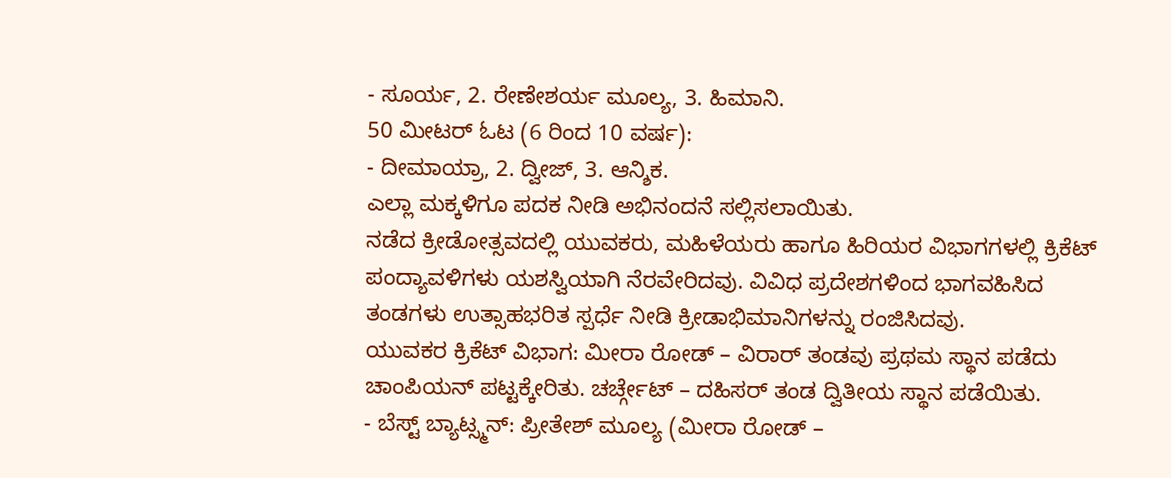- ಸೂರ್ಯ, 2. ರೇಣೇಶರ್ಯ ಮೂಲ್ಯ, 3. ಹಿಮಾನಿ.
50 ಮೀಟರ್ ಓಟ (6 ರಿಂದ 10 ವರ್ಷ):
- ದೀಮಾಯ್ರಾ, 2. ದ್ವೀಜ್, 3. ಆನ್ಶಿಕ.
ಎಲ್ಲಾ ಮಕ್ಕಳಿಗೂ ಪದಕ ನೀಡಿ ಅಭಿನಂದನೆ ಸಲ್ಲಿಸಲಾಯಿತು.
ನಡೆದ ಕ್ರೀಡೋತ್ಸವದಲ್ಲಿ ಯುವಕರು, ಮಹಿಳೆಯರು ಹಾಗೂ ಹಿರಿಯರ ವಿಭಾಗಗಳಲ್ಲಿ ಕ್ರಿಕೆಟ್ ಪಂದ್ಯಾವಳಿಗಳು ಯಶಸ್ವಿಯಾಗಿ ನೆರವೇರಿದವು. ವಿವಿಧ ಪ್ರದೇಶಗಳಿಂದ ಭಾಗವಹಿಸಿದ ತಂಡಗಳು ಉತ್ಸಾಹಭರಿತ ಸ್ಪರ್ಧೆ ನೀಡಿ ಕ್ರೀಡಾಭಿಮಾನಿಗಳನ್ನು ರಂಜಿಸಿದವು.
ಯುವಕರ ಕ್ರಿಕೆಟ್ ವಿಭಾಗ: ಮೀರಾ ರೋಡ್ – ವಿರಾರ್ ತಂಡವು ಪ್ರಥಮ ಸ್ಥಾನ ಪಡೆದು ಚಾಂಪಿಯನ್ ಪಟ್ಟಕ್ಕೇರಿತು. ಚರ್ಚ್ಗೇಟ್ – ದಹಿಸರ್ ತಂಡ ದ್ವಿತೀಯ ಸ್ಥಾನ ಪಡೆಯಿತು.
- ಬೆಸ್ಟ್ ಬ್ಯಾಟ್ಸ್ಮನ್: ಪ್ರೀತೇಶ್ ಮೂಲ್ಯ (ಮೀರಾ ರೋಡ್ –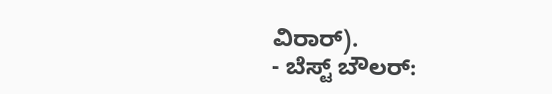ವಿರಾರ್).
- ಬೆಸ್ಟ್ ಬೌಲರ್: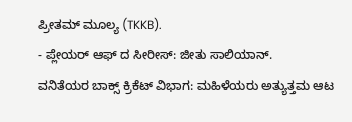ಪ್ರೀತಮ್ ಮೂಲ್ಯ (TKKB).
- ಪ್ಲೇಯರ್ ಆಫ್ ದ ಸೀರೀಸ್: ಜೀತು ಸಾಲಿಯಾನ್.
ವನಿತೆಯರ ಬಾಕ್ಸ್ ಕ್ರಿಕೆಟ್ ವಿಭಾಗ: ಮಹಿಳೆಯರು ಅತ್ಯುತ್ತಮ ಆಟ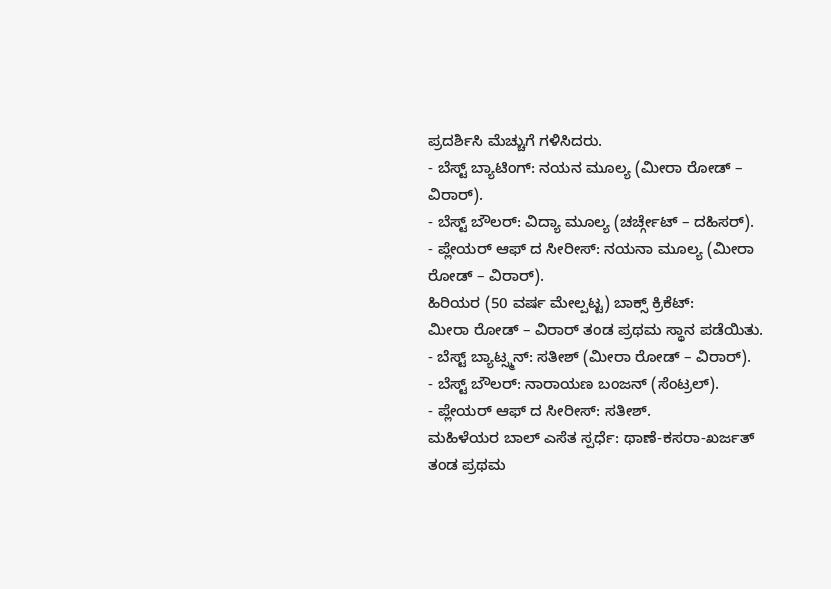ಪ್ರದರ್ಶಿಸಿ ಮೆಚ್ಚುಗೆ ಗಳಿಸಿದರು.
- ಬೆಸ್ಟ್ ಬ್ಯಾಟಿಂಗ್: ನಯನ ಮೂಲ್ಯ (ಮೀರಾ ರೋಡ್ – ವಿರಾರ್).
- ಬೆಸ್ಟ್ ಬೌಲರ್: ವಿದ್ಯಾ ಮೂಲ್ಯ (ಚರ್ಚ್ಗೇಟ್ – ದಹಿಸರ್).
- ಪ್ಲೇಯರ್ ಆಫ್ ದ ಸೀರೀಸ್: ನಯನಾ ಮೂಲ್ಯ (ಮೀರಾ ರೋಡ್ – ವಿರಾರ್).
ಹಿರಿಯರ (50 ವರ್ಷ ಮೇಲ್ಪಟ್ಟ) ಬಾಕ್ಸ್ ಕ್ರಿಕೆಟ್:
ಮೀರಾ ರೋಡ್ – ವಿರಾರ್ ತಂಡ ಪ್ರಥಮ ಸ್ಥಾನ ಪಡೆಯಿತು.
- ಬೆಸ್ಟ್ ಬ್ಯಾಟ್ಸ್ಮನ್: ಸತೀಶ್ (ಮೀರಾ ರೋಡ್ – ವಿರಾರ್).
- ಬೆಸ್ಟ್ ಬೌಲರ್: ನಾರಾಯಣ ಬಂಜನ್ (ಸೆಂಟ್ರಲ್).
- ಪ್ಲೇಯರ್ ಆಫ್ ದ ಸೀರೀಸ್: ಸತೀಶ್.
ಮಹಿಳೆಯರ ಬಾಲ್ ಎಸೆತ ಸ್ಪರ್ಧೆ: ಥಾಣೆ-ಕಸರಾ-ಖರ್ಜತ್ ತಂಡ ಪ್ರಥಮ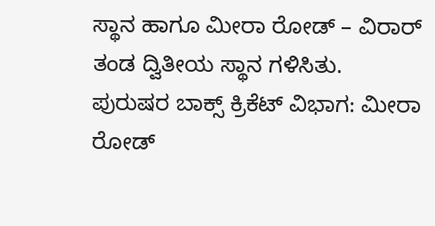ಸ್ಥಾನ ಹಾಗೂ ಮೀರಾ ರೋಡ್ – ವಿರಾರ್ ತಂಡ ದ್ವಿತೀಯ ಸ್ಥಾನ ಗಳಿಸಿತು.
ಪುರುಷರ ಬಾಕ್ಸ್ ಕ್ರಿಕೆಟ್ ವಿಭಾಗ: ಮೀರಾ ರೋಡ್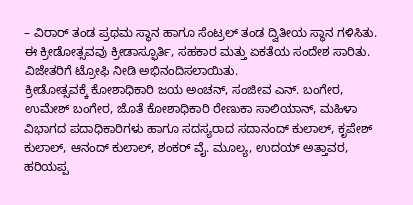– ವಿರಾರ್ ತಂಡ ಪ್ರಥಮ ಸ್ಥಾನ ಹಾಗೂ ಸೆಂಟ್ರಲ್ ತಂಡ ದ್ವಿತೀಯ ಸ್ಥಾನ ಗಳಿಸಿತು.
ಈ ಕ್ರೀಡೋತ್ಸವವು ಕ್ರೀಡಾಸ್ಫೂರ್ತಿ, ಸಹಕಾರ ಮತ್ತು ಏಕತೆಯ ಸಂದೇಶ ಸಾರಿತು. ವಿಜೇತರಿಗೆ ಟ್ರೋಫಿ ನೀಡಿ ಅಭಿನಂದಿಸಲಾಯಿತು.
ಕ್ರೀಡೋತ್ಸವಕ್ಕೆ ಕೋಶಾಧಿಕಾರಿ ಜಯ ಅಂಚನ್, ಸಂಜೀವ ಎನ್. ಬಂಗೇರ, ಉಮೇಶ್ ಬಂಗೇರ, ಜೊತೆ ಕೋಶಾಧಿಕಾರಿ ರೇಣುಕಾ ಸಾಲಿಯಾನ್, ಮಹಿಳಾ ವಿಭಾಗದ ಪದಾಧಿಕಾರಿಗಳು ಹಾಗೂ ಸದಸ್ಯರಾದ ಸದಾನಂದ್ ಕುಲಾಲ್, ಕೃಪೇಶ್ ಕುಲಾಲ್, ಆನಂದ್ ಕುಲಾಲ್, ಶಂಕರ್ ವೈ. ಮೂಲ್ಯ, ಉದಯ್ ಅತ್ತಾವರ, ಹರಿಯಪ್ಪ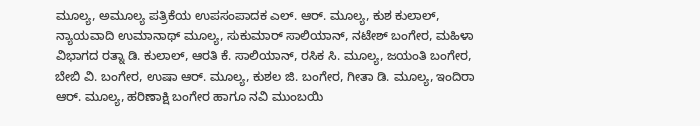ಮೂಲ್ಯ, ಅಮೂಲ್ಯ ಪತ್ರಿಕೆಯ ಉಪಸಂಪಾದಕ ಎಲ್. ಆರ್. ಮೂಲ್ಯ, ಕುಶ ಕುಲಾಲ್, ನ್ಯಾಯವಾದಿ ಉಮಾನಾಥ್ ಮೂಲ್ಯ, ಸುಕುಮಾರ್ ಸಾಲಿಯಾನ್, ನಟೇಶ್ ಬಂಗೇರ, ಮಹಿಳಾ ವಿಭಾಗದ ರತ್ನಾ ಡಿ. ಕುಲಾಲ್, ಆರತಿ ಕೆ. ಸಾಲಿಯಾನ್, ರಸಿಕ ಸಿ. ಮೂಲ್ಯ, ಜಯಂತಿ ಬಂಗೇರ, ಬೇಬಿ ವಿ. ಬಂಗೇರ, ಉಷಾ ಆರ್. ಮೂಲ್ಯ, ಕುಶಲ ಜಿ. ಬಂಗೇರ, ಗೀತಾ ಡಿ. ಮೂಲ್ಯ, ಇಂದಿರಾ ಆರ್. ಮೂಲ್ಯ, ಹರಿಣಾಕ್ಷಿ ಬಂಗೇರ ಹಾಗೂ ನವಿ ಮುಂಬಯಿ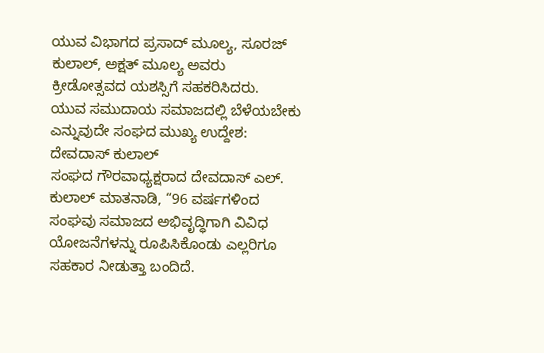ಯುವ ವಿಭಾಗದ ಪ್ರಸಾದ್ ಮೂಲ್ಯ, ಸೂರಜ್ ಕುಲಾಲ್, ಅಕ್ಷತ್ ಮೂಲ್ಯ ಅವರು ಕ್ರೀಡೋತ್ಸವದ ಯಶಸ್ಸಿಗೆ ಸಹಕರಿಸಿದರು.
ಯುವ ಸಮುದಾಯ ಸಮಾಜದಲ್ಲಿ ಬೆಳೆಯಬೇಕು ಎನ್ನುವುದೇ ಸಂಘದ ಮುಖ್ಯ ಉದ್ದೇಶ: ದೇವದಾಸ್ ಕುಲಾಲ್
ಸಂಘದ ಗೌರವಾಧ್ಯಕ್ಷರಾದ ದೇವದಾಸ್ ಎಲ್. ಕುಲಾಲ್ ಮಾತನಾಡಿ, “96 ವರ್ಷಗಳಿಂದ ಸಂಘವು ಸಮಾಜದ ಅಭಿವೃದ್ಧಿಗಾಗಿ ವಿವಿಧ ಯೋಜನೆಗಳನ್ನು ರೂಪಿಸಿಕೊಂಡು ಎಲ್ಲರಿಗೂ ಸಹಕಾರ ನೀಡುತ್ತಾ ಬಂದಿದೆ.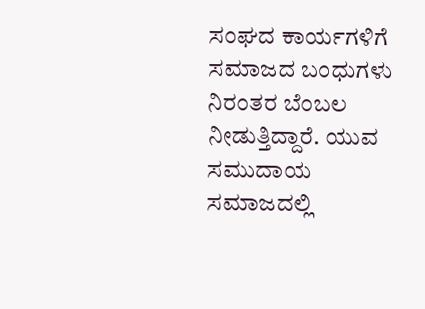ಸಂಘದ ಕಾರ್ಯಗಳಿಗೆ ಸಮಾಜದ ಬಂಧುಗಳು ನಿರಂತರ ಬೆಂಬಲ ನೀಡುತ್ತಿದ್ದಾರೆ. ಯುವ ಸಮುದಾಯ ಸಮಾಜದಲ್ಲಿ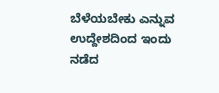ಬೆಳೆಯಬೇಕು ಎನ್ನುವ ಉದ್ದೇಶದಿಂದ ಇಂದು ನಡೆದ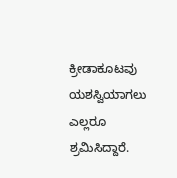ಕ್ರೀಡಾಕೂಟವು ಯಶಸ್ವಿಯಾಗಲು ಎಲ್ಲರೂ ಶ್ರಮಿಸಿದ್ದಾರೆ.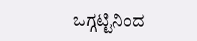ಒಗ್ಗಟ್ಟಿನಿಂದ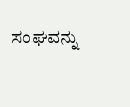ಸಂಘವನ್ನು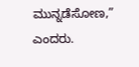ಮುನ್ನಡೆಸೋಣ,” ಎಂದರು.